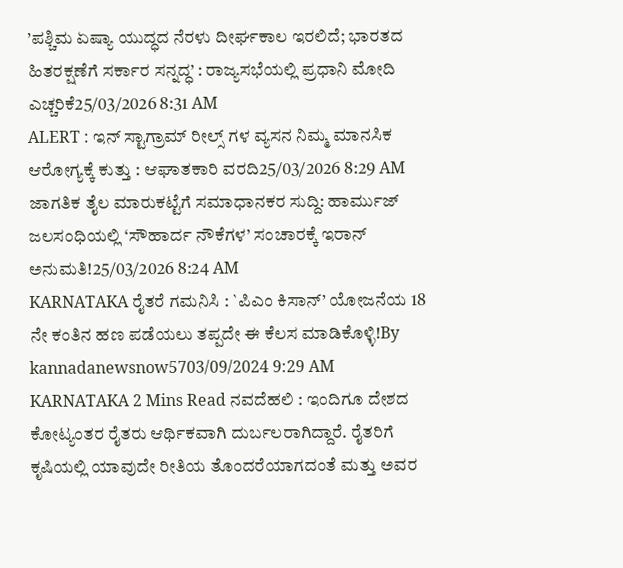’ಪಶ್ಚಿಮ ಏಷ್ಯಾ ಯುದ್ಧದ ನೆರಳು ದೀರ್ಘಕಾಲ ಇರಲಿದೆ; ಭಾರತದ ಹಿತರಕ್ಷಣೆಗೆ ಸರ್ಕಾರ ಸನ್ನದ್ಧ’ : ರಾಜ್ಯಸಭೆಯಲ್ಲಿ ಪ್ರಧಾನಿ ಮೋದಿ ಎಚ್ಚರಿಕೆ25/03/2026 8:31 AM
ALERT : ಇನ್ ಸ್ಟಾಗ್ರಾಮ್ ರೀಲ್ಸ್ ಗಳ ವ್ಯಸನ ನಿಮ್ಮ ಮಾನಸಿಕ ಆರೋಗ್ಯಕ್ಕೆ ಕುತ್ತು : ಆಘಾತಕಾರಿ ವರದಿ25/03/2026 8:29 AM
ಜಾಗತಿಕ ತೈಲ ಮಾರುಕಟ್ಟೆಗೆ ಸಮಾಧಾನಕರ ಸುದ್ದಿ: ಹಾರ್ಮುಜ್ ಜಲಸಂಧಿಯಲ್ಲಿ ‘ಸೌಹಾರ್ದ ನೌಕೆಗಳ’ ಸಂಚಾರಕ್ಕೆ ಇರಾನ್ ಅನುಮತಿ!25/03/2026 8:24 AM
KARNATAKA ರೈತರೆ ಗಮನಿಸಿ : `ಪಿಎಂ ಕಿಸಾನ್’ ಯೋಜನೆಯ 18 ನೇ ಕಂತಿನ ಹಣ ಪಡೆಯಲು ತಪ್ಪದೇ ಈ ಕೆಲಸ ಮಾಡಿಕೊಳ್ಳಿ!By kannadanewsnow5703/09/2024 9:29 AM KARNATAKA 2 Mins Read ನವದೆಹಲಿ : ಇಂದಿಗೂ ದೇಶದ ಕೋಟ್ಯಂತರ ರೈತರು ಆರ್ಥಿಕವಾಗಿ ದುರ್ಬಲರಾಗಿದ್ದಾರೆ. ರೈತರಿಗೆ ಕೃಷಿಯಲ್ಲಿ ಯಾವುದೇ ರೀತಿಯ ತೊಂದರೆಯಾಗದಂತೆ ಮತ್ತು ಅವರ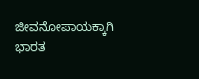ಜೀವನೋಪಾಯಕ್ಕಾಗಿ ಭಾರತ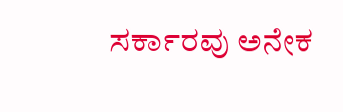ಸರ್ಕಾರವು ಅನೇಕ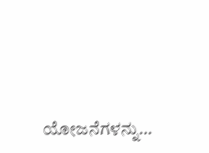ಯೋಜನೆಗಳನ್ನು…